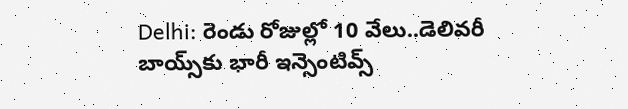Delhi: రెండు రోజుల్లో 10 వేలు..డెలివరీ బాయ్స్‌కు భారీ ఇన్సెంటివ్స్‌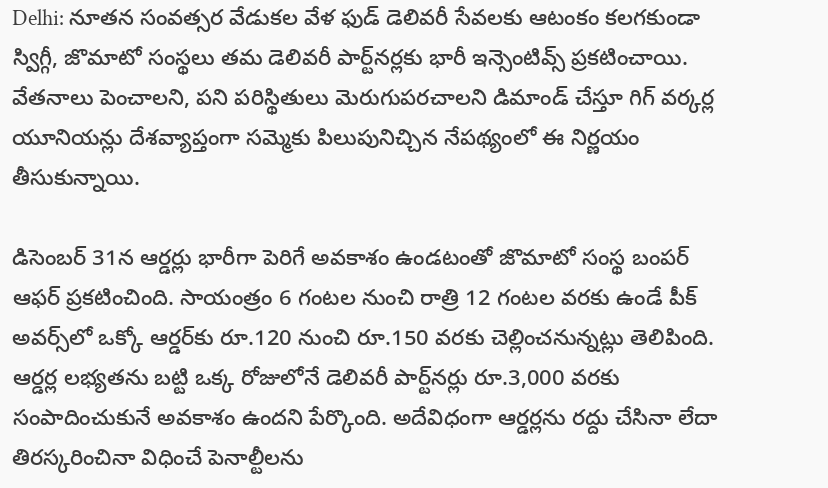Delhi: నూతన సంవత్సర వేడుకల వేళ ఫుడ్ డెలివరీ సేవలకు ఆటంకం కలగకుండా స్విగ్గీ, జొమాటో సంస్థలు తమ డెలివరీ పార్ట్‌నర్లకు భారీ ఇన్సెంటివ్స్ ప్రకటించాయి. వేతనాలు పెంచాలని, పని పరిస్థితులు మెరుగుపరచాలని డిమాండ్ చేస్తూ గిగ్ వర్కర్ల యూనియన్లు దేశవ్యాప్తంగా సమ్మెకు పిలుపునిచ్చిన నేపథ్యంలో ఈ నిర్ణయం తీసుకున్నాయి.

డిసెంబర్ 31న ఆర్డర్లు భారీగా పెరిగే అవకాశం ఉండటంతో జొమాటో సంస్థ బంపర్ ఆఫర్ ప్రకటించింది. సాయంత్రం 6 గంటల నుంచి రాత్రి 12 గంటల వరకు ఉండే పీక్ అవర్స్‌లో ఒక్కో ఆర్డర్‌కు రూ.120 నుంచి రూ.150 వరకు చెల్లించనున్నట్లు తెలిపింది. ఆర్డర్ల లభ్యతను బట్టి ఒక్క రోజులోనే డెలివరీ పార్ట్‌నర్లు రూ.3,000 వరకు సంపాదించుకునే అవకాశం ఉందని పేర్కొంది. అదేవిధంగా ఆర్డర్లను రద్దు చేసినా లేదా తిరస్కరించినా విధించే పెనాల్టీలను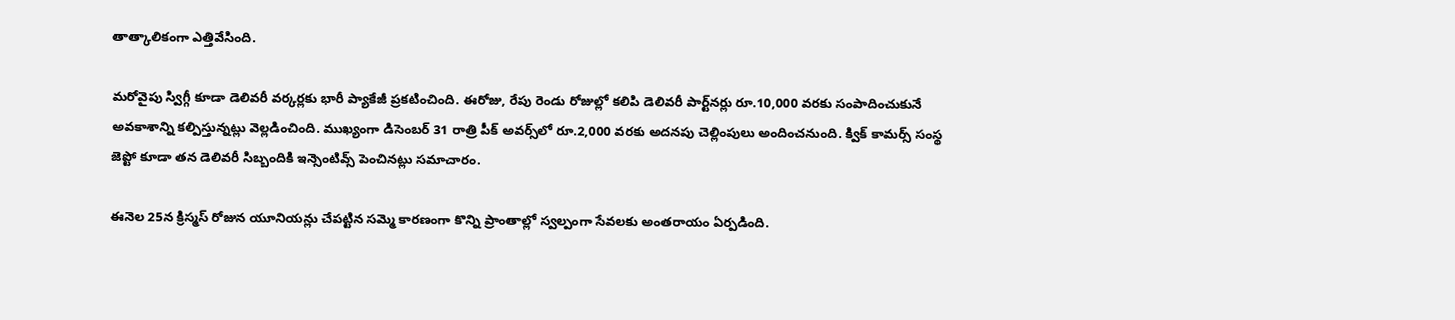తాత్కాలికంగా ఎత్తివేసింది.

మరోవైపు స్విగ్గీ కూడా డెలివరీ వర్కర్లకు భారీ ప్యాకేజీ ప్రకటించింది. ఈరోజు, రేపు రెండు రోజుల్లో కలిపి డెలివరీ పార్ట్‌నర్లు రూ.10,000 వరకు సంపాదించుకునే అవకాశాన్ని కల్పిస్తున్నట్లు వెల్లడించింది. ముఖ్యంగా డిసెంబర్ 31 రాత్రి పీక్ అవర్స్‌లో రూ.2,000 వరకు అదనపు చెల్లింపులు అందించనుంది. క్విక్ కామర్స్ సంస్థ జెప్టో కూడా తన డెలివరీ సిబ్బందికి ఇన్సెంటివ్స్ పెంచినట్లు సమాచారం.

ఈనెల 25న క్రిస్మస్ రోజున యూనియన్లు చేపట్టిన సమ్మె కారణంగా కొన్ని ప్రాంతాల్లో స్వల్పంగా సేవలకు అంతరాయం ఏర్పడింది.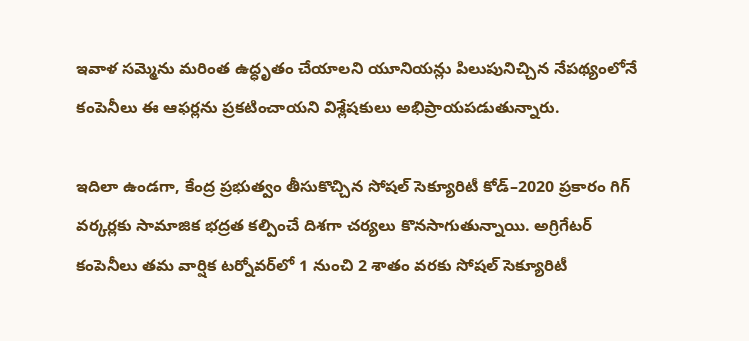ఇవాళ సమ్మెను మరింత ఉద్ధృతం చేయాలని యూనియన్లు పిలుపునిచ్చిన నేపథ్యంలోనే కంపెనీలు ఈ ఆఫర్లను ప్రకటించాయని విశ్లేషకులు అభిప్రాయపడుతున్నారు.

ఇదిలా ఉండగా, కేంద్ర ప్రభుత్వం తీసుకొచ్చిన సోషల్ సెక్యూరిటీ కోడ్–2020 ప్రకారం గిగ్ వర్కర్లకు సామాజిక భద్రత కల్పించే దిశగా చర్యలు కొనసాగుతున్నాయి. అగ్రిగేటర్ కంపెనీలు తమ వార్షిక టర్నోవర్‌లో 1 నుంచి 2 శాతం వరకు సోషల్ సెక్యూరిటీ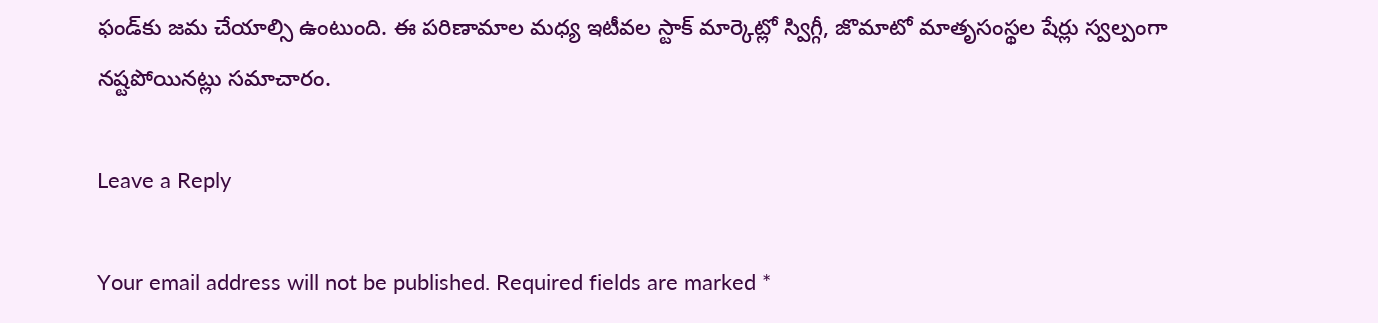ఫండ్‌కు జమ చేయాల్సి ఉంటుంది. ఈ పరిణామాల మధ్య ఇటీవల స్టాక్ మార్కెట్లో స్విగ్గీ, జొమాటో మాతృసంస్థల షేర్లు స్వల్పంగా నష్టపోయినట్లు సమాచారం.

Leave a Reply

Your email address will not be published. Required fields are marked *